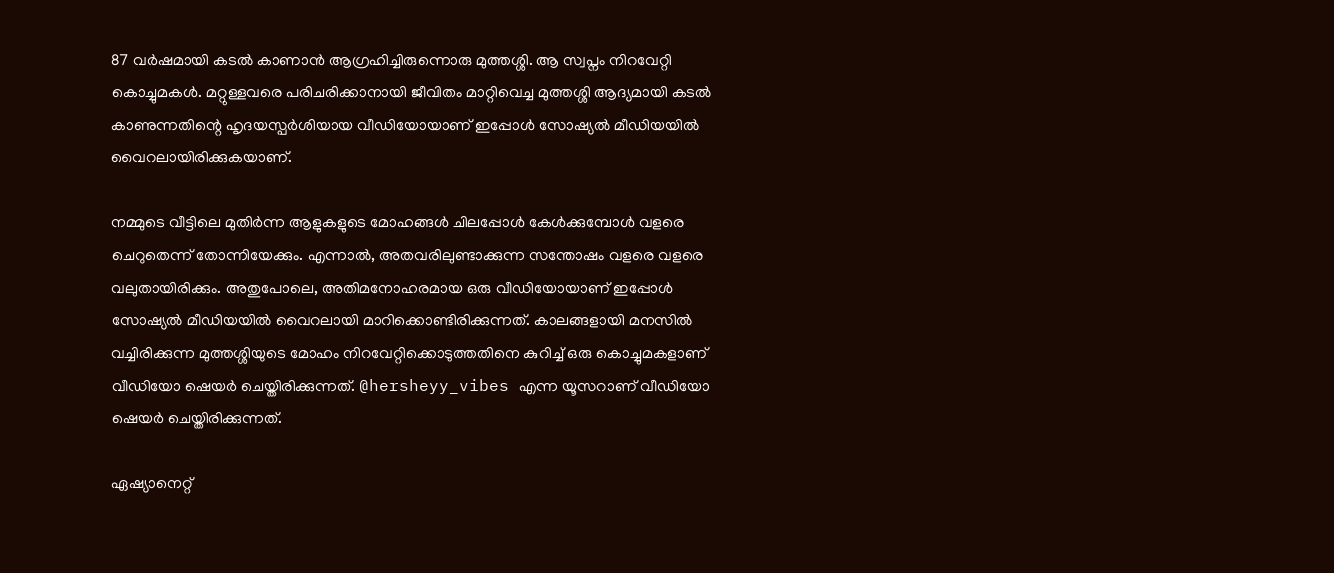87 വർഷമായി കടൽ കാണാൻ ആഗ്രഹിച്ചിരുന്നൊരു മുത്തശ്ശി. ആ സ്വപ്നം നിറവേറ്റി കൊച്ചുമകൾ. മറ്റുള്ളവരെ പരിചരിക്കാനായി ജീവിതം മാറ്റിവെച്ച മുത്തശ്ശി ആദ്യമായി കടൽ കാണുന്നതിന്റെ ഹൃദയസ്പർശിയായ വീഡിയോയാണ് ഇപ്പോള്‍ സോഷ്യൽ മീഡിയയിൽ വൈറലായിരിക്കുകയാണ്.

നമ്മുടെ വീട്ടിലെ മുതിർന്ന ആളുകളുടെ മോഹങ്ങൾ ചിലപ്പോൾ കേൾക്കുമ്പോൾ വളരെ ചെറുതെന്ന് തോന്നിയേക്കും. എന്നാൽ, അതവരിലുണ്ടാക്കുന്ന സന്തോഷം വളരെ വളരെ വലുതായിരിക്കും. അതുപോലെ, അതിമനോഹരമായ ഒരു വീഡിയോയാണ് ഇപ്പോൾ സോഷ്യൽ മീഡിയയിൽ വൈറലായി മാറിക്കൊണ്ടിരിക്കുന്നത്. കാലങ്ങളായി മനസിൽ വച്ചിരിക്കുന്ന മുത്തശ്ശിയുടെ മോഹം നിറവേറ്റിക്കൊടുത്തതിനെ കുറിച്ച് ഒരു കൊച്ചുമകളാണ് വീഡിയോ ഷെയർ ചെയ്തിരിക്കുന്നത്. @hersheyy_vibes എന്ന യൂസറാണ് വീഡിയോ ഷെയർ ചെയ്തിരിക്കുന്നത്.

ഏഷ്യാനെറ്റ്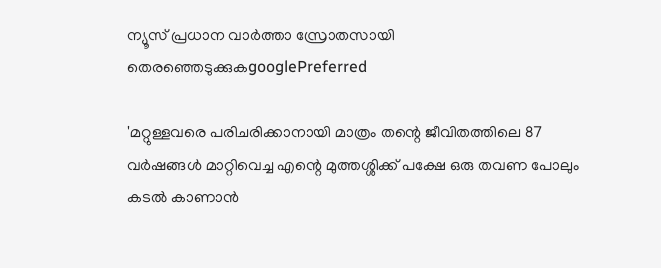ന്യൂസ് പ്രധാന വാർത്താ സ്രോതസായി തെരഞ്ഞെടുക്കുകgooglePreferred

'മറ്റുള്ളവരെ പരിചരിക്കാനായി മാത്രം തന്റെ ജീവിതത്തിലെ 87 വർഷങ്ങൾ മാറ്റിവെച്ച എന്റെ മുത്തശ്ശിക്ക് പക്ഷേ ഒരു തവണ പോലും കടൽ കാണാൻ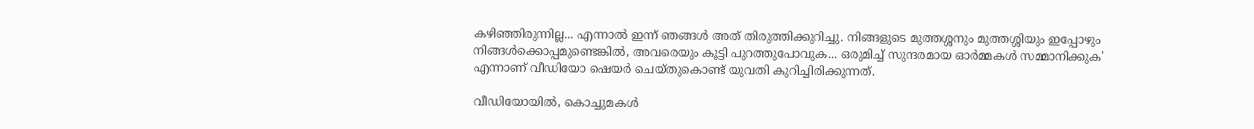കഴിഞ്ഞിരുന്നില്ല... എന്നാൽ ഇന്ന് ഞങ്ങൾ അത് തിരുത്തിക്കുറിച്ചു. നിങ്ങളുടെ മുത്തശ്ശനും മുത്തശ്ശിയും ഇപ്പോഴും നിങ്ങൾക്കൊപ്പമുണ്ടെങ്കിൽ, അവരെയും കൂട്ടി പുറത്തുപോവുക... ഒരുമിച്ച് സുന്ദരമായ ഓർമ്മകൾ സമ്മാനിക്കുക' എന്നാണ് വീഡിയോ ഷെയർ ചെയ്തുകൊണ്ട് യുവതി കുറിച്ചിരിക്കുന്നത്.

വീഡിയോയിൽ, കൊച്ചുമകൾ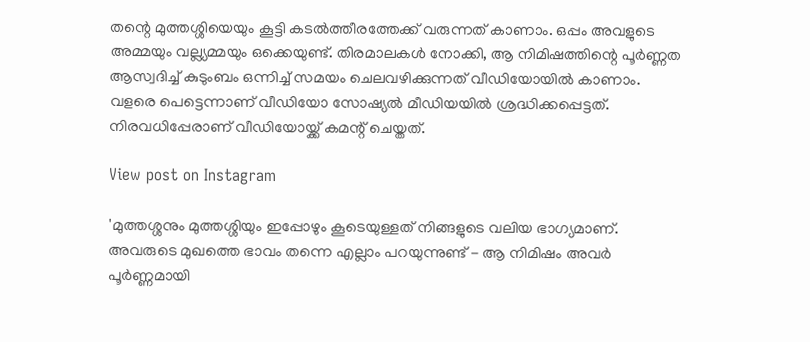തന്റെ മുത്തശ്ശിയെയും കൂട്ടി കടൽത്തീരത്തേക്ക് വരുന്നത് കാണാം. ഒപ്പം അവളുടെ അമ്മയും വല്ല്യമ്മയും ഒക്കെയുണ്ട്. തിരമാലകൾ നോക്കി, ആ നിമിഷത്തിന്റെ പൂർണ്ണത ആസ്വദിച്ച് കുടുംബം ഒന്നിച്ച് സമയം ചെലവഴിക്കുന്നത് വീഡിയോയിൽ കാണാം. വളരെ പെട്ടെന്നാണ് വീഡിയോ സോഷ്യൽ മീഡിയയിൽ ശ്രദ്ധിക്കപ്പെട്ടത്. നിരവധിപ്പേരാണ് വീഡിയോയ്ക്ക് കമന്റ് ചെയ്തത്.

View post on Instagram

'മുത്തശ്ശനും മുത്തശ്ശിയും ഇപ്പോഴും കൂടെയുള്ളത് നിങ്ങളുടെ വലിയ ഭാഗ്യമാണ്. അവരുടെ മുഖത്തെ ഭാവം തന്നെ എല്ലാം പറയുന്നുണ്ട് - ആ നിമിഷം അവർ പൂർണ്ണമായി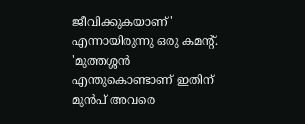ജീവിക്കുകയാണ്' എന്നായിരുന്നു ഒരു കമന്റ്. 'മുത്തശ്ശൻ എന്തുകൊണ്ടാണ് ഇതിന് മുൻപ് അവരെ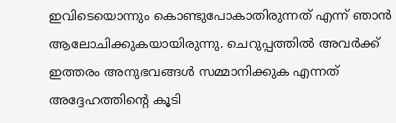ഇവിടെയൊന്നും കൊണ്ടുപോകാതിരുന്നത് എന്ന് ഞാൻ ആലോചിക്കുകയായിരുന്നു. ചെറുപ്പത്തിൽ അവർക്ക് ഇത്തരം അനുഭവങ്ങൾ സമ്മാനിക്കുക എന്നത് അദ്ദേഹത്തിന്റെ കൂടി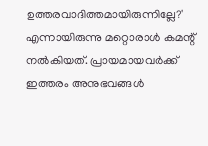ഉത്തരവാദിത്തമായിരുന്നില്ലേ?' എന്നായിരുന്നു മറ്റൊരാൾ കമന്റ് നൽകിയത്. പ്രായമായവർക്ക് ഇത്തരം അനുഭവങ്ങൾ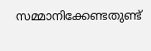സമ്മാനിക്കേണ്ടതുണ്ട്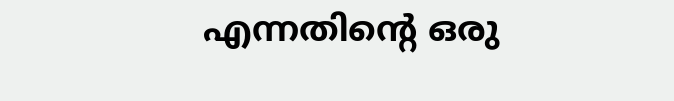എന്നതിന്റെ ഒരു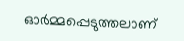ഓർമ്മപ്പെടുത്തലാണ്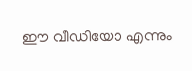ഈ വീഡിയോ എന്നും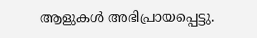ആളുകൾ അഭിപ്രായപ്പെട്ടു.